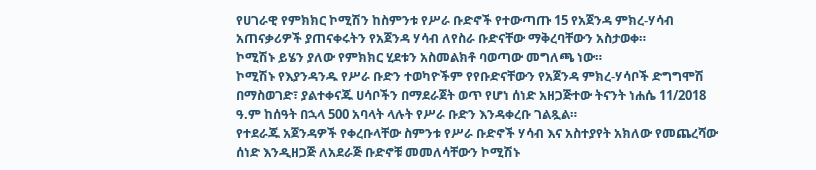የሀገራዊ የምክክር ኮሚሽን ከስምንቱ የሥራ ቡድኖች የተውጣጡ 15 የአጀንዳ ምክረ-ሃሳብ አጠናቃሪዎች ያጠናቀሩትን የአጀንዳ ሃሳብ ለየስራ ቡድናቸው ማቅረባቸውን አስታወቀ።
ኮሚሽኑ ይሄን ያለው የምክክር ሂደቱን አስመልክቶ ባወጣው መግለጫ ነው።
ኮሚሽኑ የእያንዳንዱ የሥራ ቡድን ተወካዮችም የየቡድናቸውን የአጀንዳ ምክረ-ሃሳቦች ድግግሞሽ በማስወገድ፣ ያልተቀናጁ ሀሳቦችን በማደራጀት ወጥ የሆነ ሰነድ አዘጋጅተው ትናንት ነሐሴ 11/2018 ዓ.ም ከሰዓት በኋላ 500 አባላት ላሉት የሥራ ቡድን እንዳቀረቡ ገልጿል።
የተደራጁ አጀንዳዎች የቀረቡላቸው ስምንቱ የሥራ ቡድኖች ሃሳብ እና አስተያየት አክለው የመጨረሻው ሰነድ እንዲዘጋጅ ለአደራጅ ቡድኖቹ መመለሳቸውን ኮሚሽኑ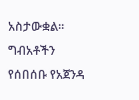አስታውቋል።
ግብአቶችን የሰበሰቡ የአጀንዳ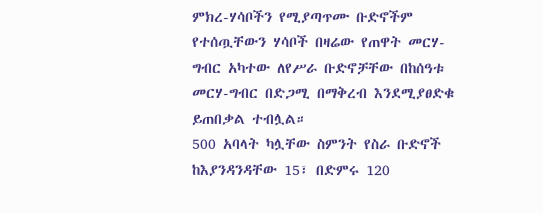ምክረ-ሃሳቦችን የሚያጣጥሙ ቡድኖችም የተሰጧቸውን ሃሳቦች በዛሬው የጠዋት መርሃ-ግብር አካተው ለየሥራ ቡድኖቻቸው በከሰዓቱ መርሃ-ግብር በድጋሚ በማቅረብ እንደሚያፀድቁ ይጠበቃል ተብሏል።
500 አባላት ካሏቸው ስምንት የስራ ቡድኖች ከእያንዳንዳቸው 15፣ በድምሩ 120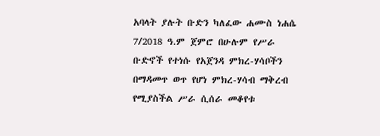አባላት ያሉት ቡድን ካለፈው ሐሙስ ነሐሴ 7/2018 ዓ.ም ጀምሮ በሁሉም የሥራ ቡድኖች የተነሱ የአጀንዳ ምክረ-ሃሳቦችን በማዳመጥ ወጥ የሆነ ምክረ-ሃሳብ ማቅረብ የሚያስችል ሥራ ሲሰራ መቆየቱ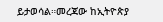ይታወሳል።መረጃው ከኢትዮጵያ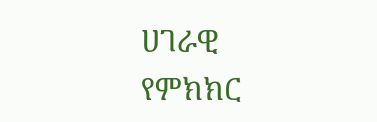ሀገራዊ የምክክር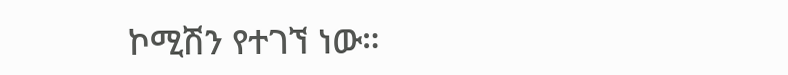ኮሚሽን የተገኘ ነው።